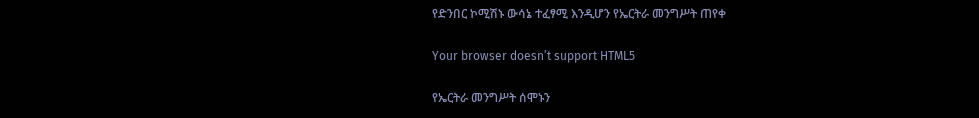የድንበር ኮሚሽኑ ውሳኔ ተፈፃሚ እንዲሆን የኤርትራ መንግሥት ጠየቀ

Your browser doesn’t support HTML5

የኤርትራ መንግሥት ሰሞኑን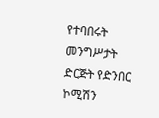የተባበሩት መንግሥታት ድርጅት የድንበር ኮሚሽን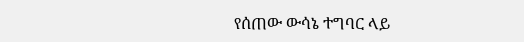የሰጠው ውሳኔ ተግባር ላይ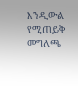እንዲውል የሚጠይቅ መግለጫ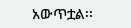አውጥቷል፡፡